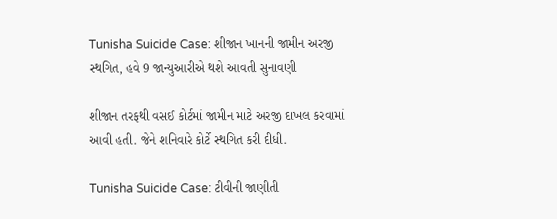Tunisha Suicide Case: શીજાન ખાનની જામીન અરજી સ્થગિત, હવે 9 જાન્યુઆરીએ થશે આવતી સુનાવણી

શીજાન તરફથી વસઈ કોર્ટમાં જામીન માટે અરજી દાખલ કરવામાં આવી હતી. જેને શનિવારે કોર્ટે સ્થગિત કરી દીધી.

Tunisha Suicide Case: ટીવીની જાણીતી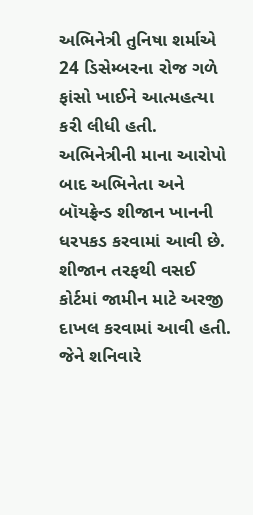અભિનેત્રી તુનિષા શર્માએ 24 ડિસેમ્બરના રોજ ગળે ફાંસો ખાઈને આત્મહત્યા કરી લીધી હતી. અભિનેત્રીની માના આરોપો બાદ અભિનેતા અને બૉયફ્રેન્ડ શીજાન ખાનની ધરપકડ કરવામાં આવી છે. શીજાન તરફથી વસઈ કોર્ટમાં જામીન માટે અરજી દાખલ કરવામાં આવી હતી. જેને શનિવારે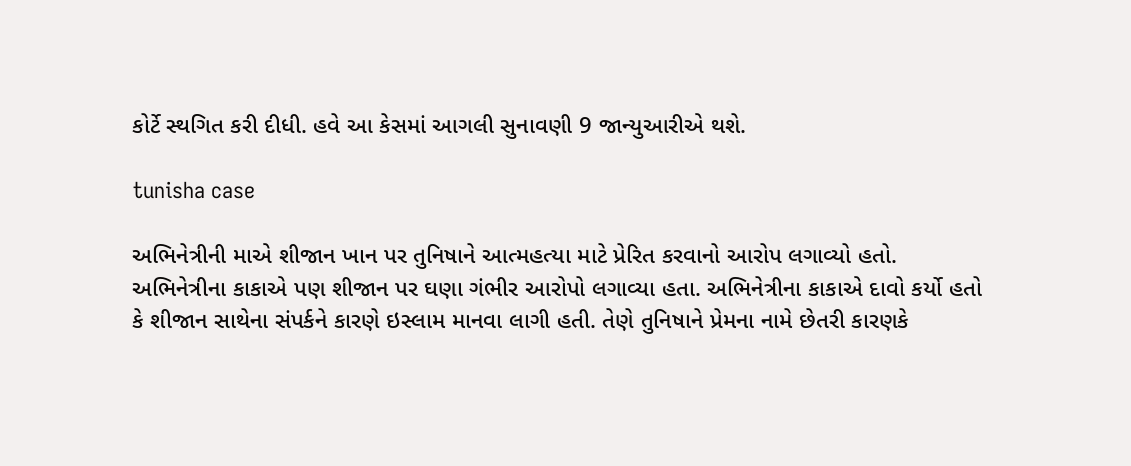કોર્ટે સ્થગિત કરી દીધી. હવે આ કેસમાં આગલી સુનાવણી 9 જાન્યુઆરીએ થશે.

tunisha case

અભિનેત્રીની માએ શીજાન ખાન પર તુનિષાને આત્મહત્યા માટે પ્રેરિત કરવાનો આરોપ લગાવ્યો હતો. અભિનેત્રીના કાકાએ પણ શીજાન પર ઘણા ગંભીર આરોપો લગાવ્યા હતા. અભિનેત્રીના કાકાએ દાવો કર્યો હતો કે શીજાન સાથેના સંપર્કને કારણે ઇસ્લામ માનવા લાગી હતી. તેણે તુનિષાને પ્રેમના નામે છેતરી કારણકે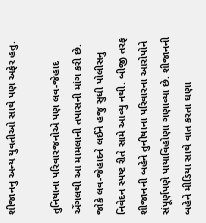શીજાનનુ અન્ય યુવતીઓ સાથે પણ અફેર હતુ.

તુનિષાના પરિવારજનોએ પણ લવ-જેહાદ એંગલથી આ મામલાની તપાસની માંગ કરી છે. જોકે લવ-જેહાદને લઈને હજુ સુધી પોલીસનુ નિવેદન સ્પષ્ટ રીતે સામે આવ્યુ નથી. બીજી તરફ શીજાનની બહેને તુનીષાના પરિવારના આરોપોને સંપૂર્ણપણે પાયાવિહોણા ગણાવ્યા છે. શીજાનની બહેને મીડિયા સાથે વાત કરતા ઘણા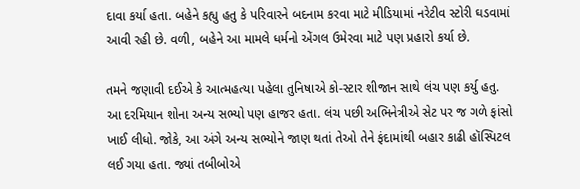દાવા કર્યા હતા. બહેને કહ્યુ હતુ કે પરિવારને બદનામ કરવા માટે મીડિયામાં નરેટીવ સ્ટોરી ઘડવામાં આવી રહી છે. વળી, બહેને આ મામલે ધર્મનો એંગલ ઉમેરવા માટે પણ પ્રહારો કર્યા છે.

તમને જણાવી દઈએ કે આત્મહત્યા પહેલા તુનિષાએ કો-સ્ટાર શીજાન સાથે લંચ પણ કર્યુ હતુ. આ દરમિયાન શોના અન્ય સભ્યો પણ હાજર હતા. લંચ પછી અભિનેત્રીએ સેટ પર જ ગળે ફાંસો ખાઈ લીધો. જોકે, આ અંગે અન્ય સભ્યોને જાણ થતાં તેઓ તેને ફંદામાંથી બહાર કાઢી હૉસ્પિટલ લઈ ગયા હતા. જ્યાં તબીબોએ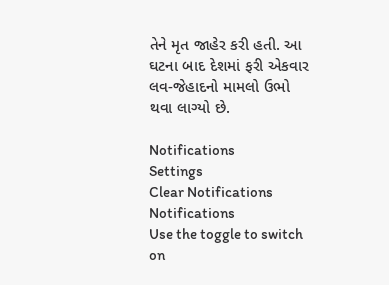તેને મૃત જાહેર કરી હતી. આ ઘટના બાદ દેશમાં ફરી એકવાર લવ-જેહાદનો મામલો ઉભો થવા લાગ્યો છે.

Notifications
Settings
Clear Notifications
Notifications
Use the toggle to switch on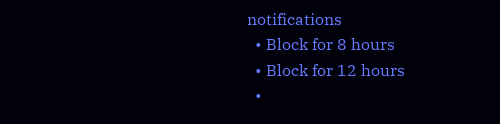notifications
  • Block for 8 hours
  • Block for 12 hours
  •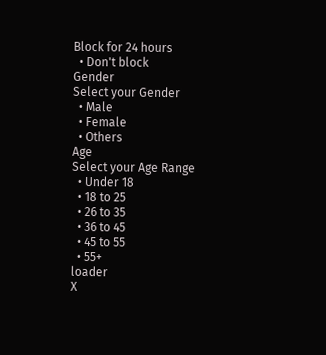Block for 24 hours
  • Don't block
Gender
Select your Gender
  • Male
  • Female
  • Others
Age
Select your Age Range
  • Under 18
  • 18 to 25
  • 26 to 35
  • 36 to 45
  • 45 to 55
  • 55+
loader
X